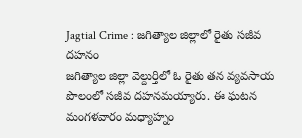Jagtial Crime : జగిత్యాల జిల్లాలో రైతు సజీవ దహనం
జగిత్యాల జిల్లా వెల్దుర్తిలో ఓ రైతు తన వ్యవసాయ పొలంలో సజీవ దహనమయ్యారు. ఈ ఘటన మంగళవారం మధ్యాహ్నం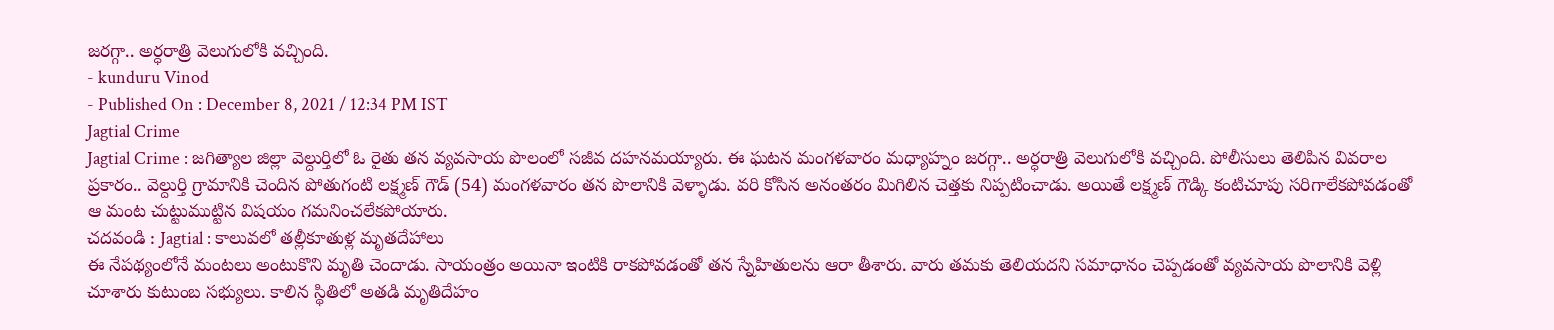జరగ్గా.. అర్ధరాత్రి వెలుగులోకి వచ్చింది.
- kunduru Vinod
- Published On : December 8, 2021 / 12:34 PM IST
Jagtial Crime
Jagtial Crime : జగిత్యాల జిల్లా వెల్దుర్తిలో ఓ రైతు తన వ్యవసాయ పొలంలో సజీవ దహనమయ్యారు. ఈ ఘటన మంగళవారం మధ్యాహ్నం జరగ్గా.. అర్ధరాత్రి వెలుగులోకి వచ్చింది. పోలీసులు తెలిపిన వివరాల ప్రకారం.. వెల్దుర్తి గ్రామానికి చెందిన పోతుగంటి లక్ష్మణ్ గౌడ్ (54) మంగళవారం తన పొలానికి వెళ్ళాడు. వరి కోసిన అనంతరం మిగిలిన చెత్తకు నిప్పటించాడు. అయితే లక్ష్మణ్ గౌడ్కి కంటిచూపు సరిగాలేకపోవడంతో ఆ మంట చుట్టుముట్టిన విషయం గమనించలేకపోయారు.
చదవండి : Jagtial : కాలువలో తల్లీకూతుళ్ల మృతదేహాలు
ఈ నేపథ్యంలోనే మంటలు అంటుకొని మృతి చెందాడు. సాయంత్రం అయినా ఇంటికి రాకపోవడంతో తన స్నేహితులను ఆరా తీశారు. వారు తమకు తెలియదని సమాధానం చెప్పడంతో వ్యవసాయ పొలానికి వెళ్లి చూశారు కుటుంబ సభ్యులు. కాలిన స్థితిలో అతడి మృతిదేహం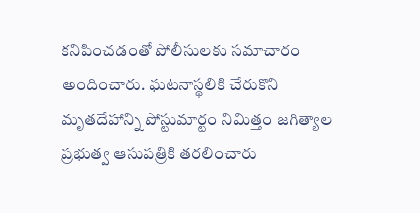కనిపించడంతో పోలీసులకు సమాచారం అందించారు. ఘటనాస్థలికి చేరుకొని మృతదేహాన్ని పోస్టుమార్టం నిమిత్తం జగిత్యాల ప్రభుత్వ ఆసుపత్రికి తరలించారు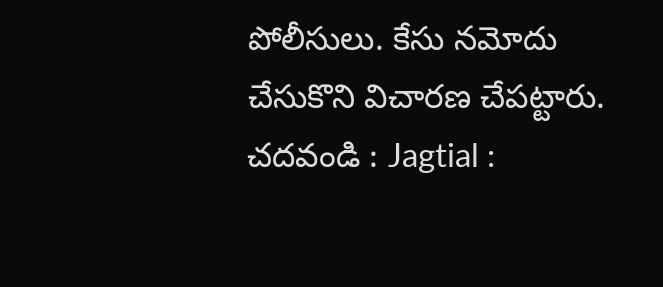పోలీసులు. కేసు నమోదు చేసుకొని విచారణ చేపట్టారు.
చదవండి : Jagtial :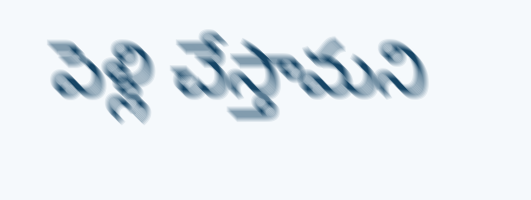పెళ్లి చేస్తామని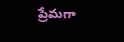ప్రేమగా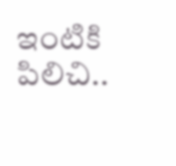ఇంటికి పిలిచి..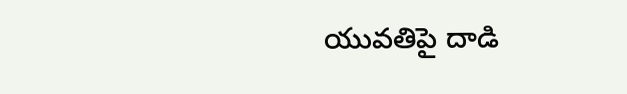యువతిపై దాడి